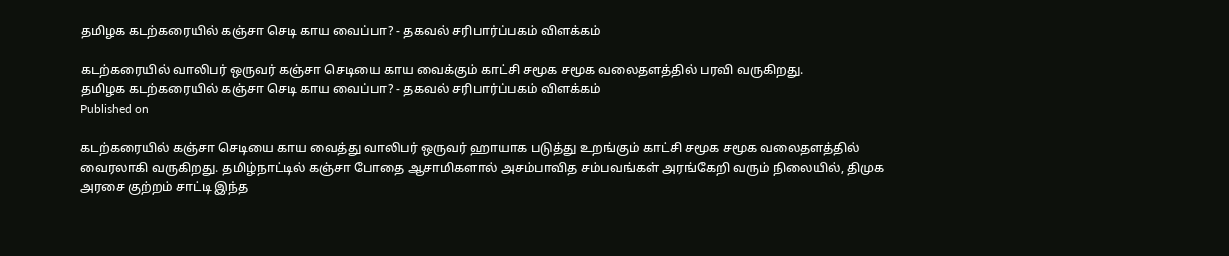தமிழக கடற்கரையில் கஞ்சா செடி காய வைப்பா? - தகவல் சரிபார்ப்பகம் விளக்கம்

கடற்கரையில் வாலிபர் ஒருவர் கஞ்சா செடியை காய வைக்கும் காட்சி சமூக சமூக வலைதளத்தில் பரவி வருகிறது.
தமிழக கடற்கரையில் கஞ்சா செடி காய வைப்பா? - தகவல் சரிபார்ப்பகம் விளக்கம்
Published on

கடற்கரையில் கஞ்சா செடியை காய வைத்து வாலிபர் ஒருவர் ஹாயாக படுத்து உறங்கும் காட்சி சமூக சமூக வலைதளத்தில் வைரலாகி வருகிறது. தமிழ்நாட்டில் கஞ்சா போதை ஆசாமிகளால் அசம்பாவித சம்பவங்கள் அரங்கேறி வரும் நிலையில், திமுக அரசை குற்றம் சாட்டி இந்த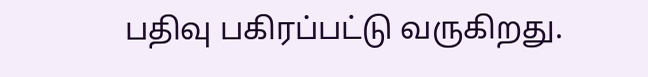பதிவு பகிரப்பட்டு வருகிறது.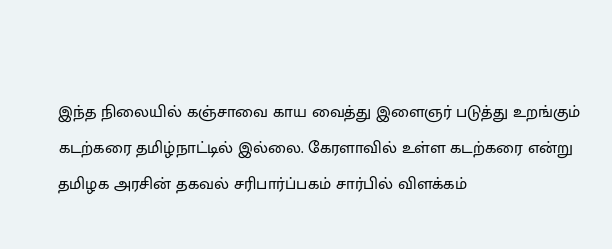இந்த நிலையில் கஞ்சாவை காய வைத்து இளைஞர் படுத்து உறங்கும் கடற்கரை தமிழ்நாட்டில் இல்லை. கேரளாவில் உள்ள கடற்கரை என்று தமிழக அரசின் தகவல் சரிபார்ப்பகம் சார்பில் விளக்கம்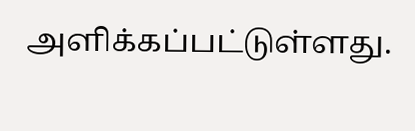அளிக்கப்பட்டுள்ளது.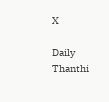X

Daily Thanthi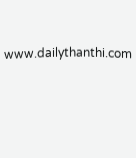www.dailythanthi.com